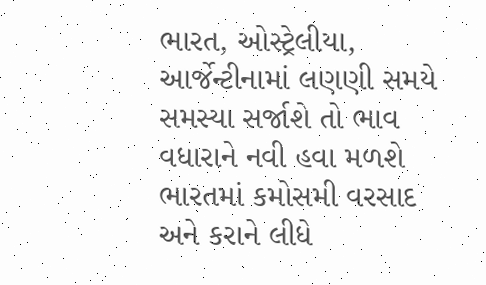ભારત, ઓસ્ટ્રેલીયા, આર્જેન્ટીનામાં લણણી સમયે સમસ્યા સર્જાશે તો ભાવ વધારાને નવી હવા મળશે
ભારતમાં કમોસમી વરસાદ અને કરાને લીધે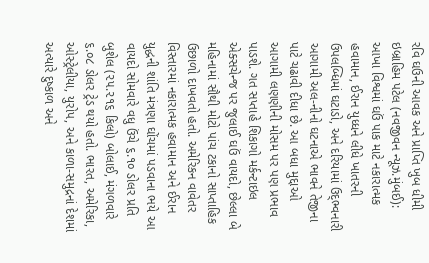રવિ ઘઉની આવક અને પ્રાપ્તિ ખુબ ધીમી
ઇબ્રાહિમ પટેલ (નવજીવન ન્યૂઝ.મુંબઈ): આખા વિશ્વમાં ઘઉં પાક માટે નકારાત્મક હવામાન, ઈરાન યુધ્ધને લીધે ખાતરની ઉપલબ્ધિમાં ઘટાડો, અને દરિયામાં ઉદ્ભ્વનારી આગામી અલ-નીનો ઘટનાએ ભાવને તેજીના પાટે ચઢાવી દીધા છે. આ બધા મુદ્દાઓ આગામી લણણીની મોસમ પર પણ પ્રભાવ પાડશે. ગત સપ્તાહે શિકાગો મર્કન્ટાઇલ એક્સચેન્જ પર જુલાઈ ઘઉં વાયદો, છેલ્લા બે મહિનામાં સૌથી મોટો પાંચ ટકાનો સાપ્તાહિક ઉછાળો દાખવતો હતો. અમેરિકન વાવેતર વિસ્તારમાં નકારાત્મક હવામાન અને ઈરાન યુદ્ધની શાંતિ મંત્રણા ઘોંચમાં પડવાના ભયે આ વાયદો સોમવારે વધુ ઉંચે ૬.૧૦ ડોલર પ્રતિ બુશેલ (૨૫.૨૧૬ કિલો) બોલાઈ, મંગળવારે ૬.૦૮ ડોલર ટ્રેડ થયો હતો. ભારત, અમેરિકા, ઓસ્ટ્રેલીયા, યુરોપ, અને કાળા-સમુદ્રનાં દેશમાં અત્યારે દુષ્કાળ અને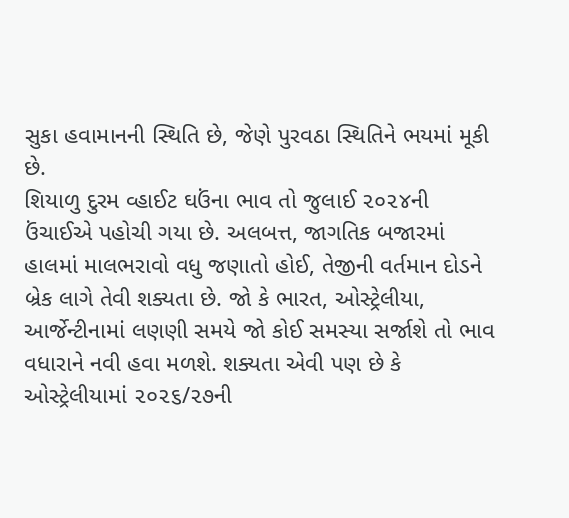સુકા હવામાનની સ્થિતિ છે, જેણે પુરવઠા સ્થિતિને ભયમાં મૂકી છે.
શિયાળુ દુરમ વ્હાઈટ ઘઉંના ભાવ તો જુલાઈ ૨૦૨૪ની ઉંચાઈએ પહોચી ગયા છે. અલબત્ત, જાગતિક બજારમાં હાલમાં માલભરાવો વધુ જણાતો હોઈ, તેજીની વર્તમાન દોડને બ્રેક લાગે તેવી શક્યતા છે. જો કે ભારત, ઓસ્ટ્રેલીયા, આર્જેન્ટીનામાં લણણી સમયે જો કોઈ સમસ્યા સર્જાશે તો ભાવ વધારાને નવી હવા મળશે. શક્યતા એવી પણ છે કે ઓસ્ટ્રેલીયામાં ૨૦૨૬/૨૭ની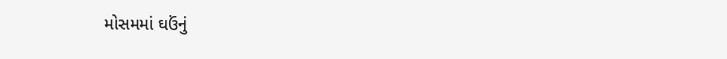મોસમમાં ઘઉંનું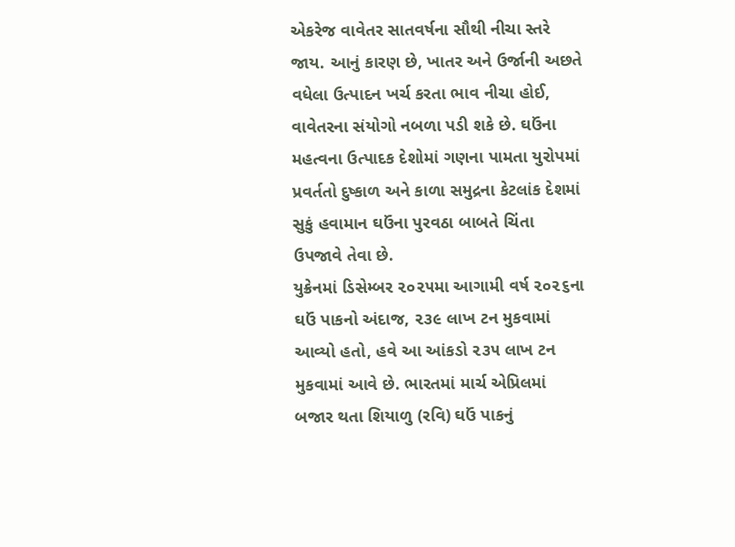એકરેજ વાવેતર સાતવર્ષના સૌથી નીચા સ્તરે જાય. આનું કારણ છે, ખાતર અને ઉર્જાની અછતે વધેલા ઉત્પાદન ખર્ચ કરતા ભાવ નીચા હોઈ, વાવેતરના સંયોગો નબળા પડી શકે છે. ઘઉંના મહત્વના ઉત્પાદક દેશોમાં ગણના પામતા યુરોપમાં પ્રવર્તતો દુષ્કાળ અને કાળા સમુદ્રના કેટલાંક દેશમાં સુકું હવામાન ઘઉંના પુરવઠા બાબતે ચિંતા ઉપજાવે તેવા છે.
યુક્રેનમાં ડિસેમ્બર ૨૦૨૫મા આગામી વર્ષ ૨૦૨૬ના ઘઉં પાકનો અંદાજ, ૨૩૯ લાખ ટન મુકવામાં આવ્યો હતો, હવે આ આંકડો ૨૩૫ લાખ ટન મુકવામાં આવે છે. ભારતમાં માર્ચ એપ્રિલમાં બજાર થતા શિયાળુ (રવિ) ઘઉં પાકનું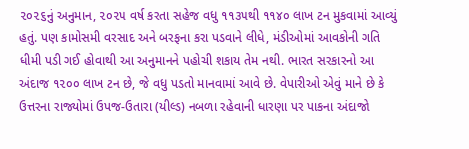૨૦૨૬નું અનુમાન, ૨૦૨૫ વર્ષ કરતા સહેજ વધુ ૧૧૩૫થી ૧૧૪૦ લાખ ટન મુકવામાં આવ્યું હતું. પણ કામોસમી વરસાદ અને બરફના કરા પડવાને લીધે, મંડીઓમાં આવકોની ગતિ ધીમી પડી ગઈ હોવાથી આ અનુમાનને પહોચી શકાય તેમ નથી. ભારત સરકારનો આ અંદાજ ૧૨૦૦ લાખ ટન છે, જે વધુ પડતો માનવામાં આવે છે. વેપારીઓ એવું માને છે કે ઉત્તરના રાજ્યોમાં ઉપજ-ઉતારા (યીલ્ડ) નબળા રહેવાની ધારણા પર પાકના અંદાજો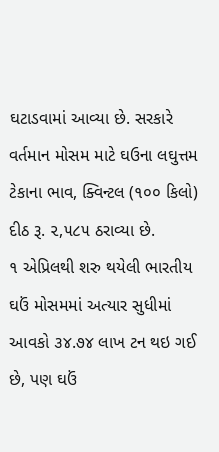ઘટાડવામાં આવ્યા છે. સરકારે વર્તમાન મોસમ માટે ઘઉના લઘુત્તમ ટેકાના ભાવ, ક્વિન્ટલ (૧૦૦ કિલો) દીઠ રૂ. ૨,૫૮૫ ઠરાવ્યા છે.
૧ એપ્રિલથી શરુ થયેલી ભારતીય ઘઉં મોસમમાં અત્યાર સુધીમાં આવકો ૩૪.૭૪ લાખ ટન થઇ ગઈ છે, પણ ઘઉં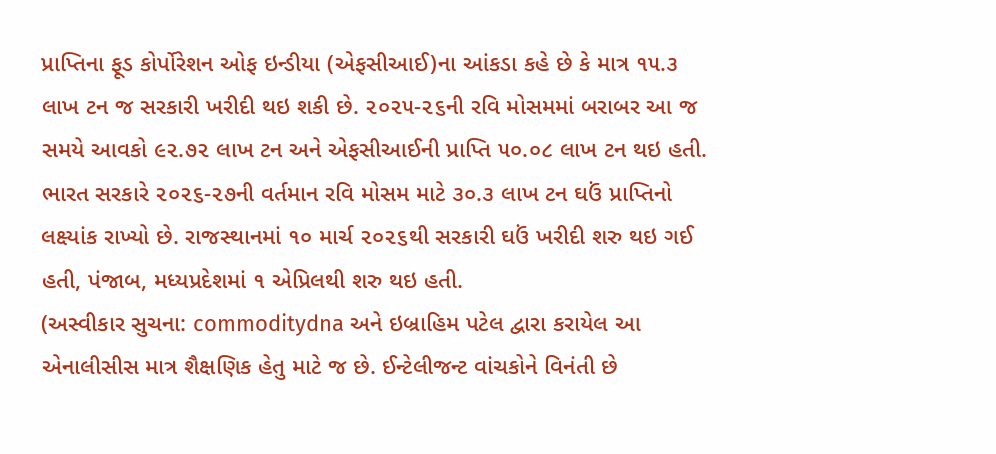પ્રાપ્તિના ફૂડ કોર્પોરેશન ઓફ ઇન્ડીયા (એફસીઆઈ)ના આંકડા કહે છે કે માત્ર ૧૫.૩ લાખ ટન જ સરકારી ખરીદી થઇ શકી છે. ૨૦૨૫-૨૬ની રવિ મોસમમાં બરાબર આ જ સમયે આવકો ૯૨.૭૨ લાખ ટન અને એફસીઆઈની પ્રાપ્તિ ૫૦.૦૮ લાખ ટન થઇ હતી. ભારત સરકારે ૨૦૨૬-૨૭ની વર્તમાન રવિ મોસમ માટે ૩૦.૩ લાખ ટન ઘઉં પ્રાપ્તિનો લક્ષ્યાંક રાખ્યો છે. રાજસ્થાનમાં ૧૦ માર્ચ ૨૦૨૬થી સરકારી ઘઉં ખરીદી શરુ થઇ ગઈ હતી, પંજાબ, મધ્યપ્રદેશમાં ૧ એપ્રિલથી શરુ થઇ હતી.
(અસ્વીકાર સુચના: commoditydna અને ઇબ્રાહિમ પટેલ દ્વારા કરાયેલ આ એનાલીસીસ માત્ર શૈક્ષણિક હેતુ માટે જ છે. ઈન્ટેલીજન્ટ વાંચકોને વિનંતી છે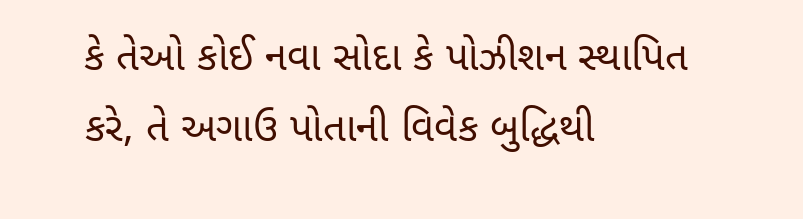કે તેઓ કોઈ નવા સોદા કે પોઝીશન સ્થાપિત કરે, તે અગાઉ પોતાની વિવેક બુદ્ધિથી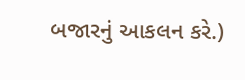બજારનું આકલન કરે.)